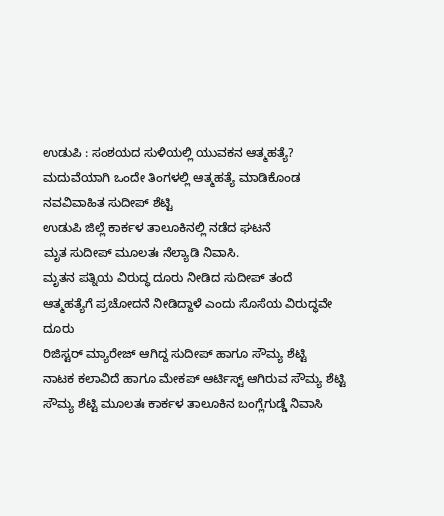ಉಡುಪಿ : ಸಂಶಯದ ಸುಳಿಯಲ್ಲಿ ಯುವಕನ ಆತ್ಮಹತ್ಯೆ?
ಮದುವೆಯಾಗಿ ಒಂದೇ ತಿಂಗಳಲ್ಲಿ ಆತ್ಮಹತ್ಯೆ ಮಾಡಿಕೊಂಡ ನವವಿವಾಹಿತ ಸುದೀಪ್ ಶೆಟ್ಟಿ
ಉಡುಪಿ ಜಿಲ್ಲೆ ಕಾರ್ಕಳ ತಾಲೂಕಿನಲ್ಲಿ ನಡೆದ ಘಟನೆ
ಮೃತ ಸುದೀಪ್ ಮೂಲತಃ ನೆಲ್ಯಾಡಿ ನಿವಾಸಿ.
ಮೃತನ ಪತ್ನಿಯ ವಿರುದ್ಧ ದೂರು ನೀಡಿದ ಸುದೀಪ್ ತಂದೆ
ಆತ್ಮಹತ್ಯೆಗೆ ಪ್ರಚೋದನೆ ನೀಡಿದ್ದಾಳೆ ಎಂದು ಸೊಸೆಯ ವಿರುದ್ಧವೇ ದೂರು
ರಿಜಿಸ್ಟರ್ ಮ್ಯಾರೇಜ್ ಆಗಿದ್ದ ಸುದೀಪ್ ಹಾಗೂ ಸೌಮ್ಯ ಶೆಟ್ಟಿ
ನಾಟಕ ಕಲಾವಿದೆ ಹಾಗೂ ಮೇಕಪ್ ಆರ್ಟಿಸ್ಟ್ ಆಗಿರುವ ಸೌಮ್ಯ ಶೆಟ್ಟಿ
ಸೌಮ್ಯ ಶೆಟ್ಟಿ ಮೂಲತಃ ಕಾರ್ಕಳ ತಾಲೂಕಿನ ಬಂಗ್ಲೆಗುಡ್ಡೆ ನಿವಾಸಿ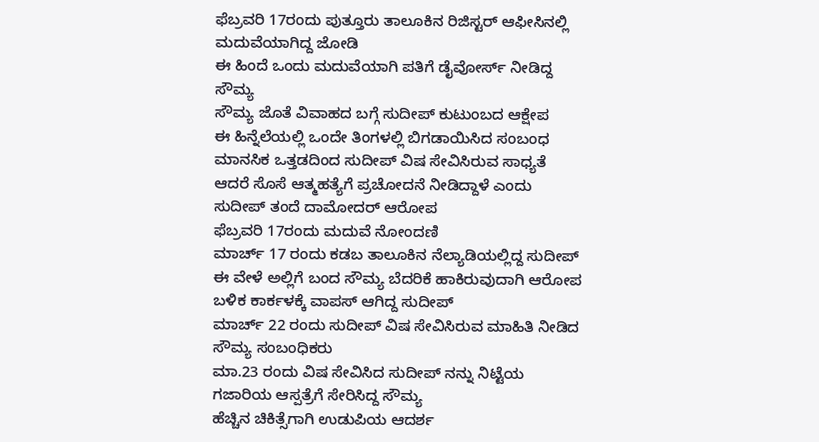ಫೆಬ್ರವರಿ 17ರಂದು ಪುತ್ತೂರು ತಾಲೂಕಿನ ರಿಜಿಸ್ಟರ್ ಆಫೀಸಿನಲ್ಲಿ ಮದುವೆಯಾಗಿದ್ದ ಜೋಡಿ
ಈ ಹಿಂದೆ ಒಂದು ಮದುವೆಯಾಗಿ ಪತಿಗೆ ಡೈವೋರ್ಸ್ ನೀಡಿದ್ದ ಸೌಮ್ಯ
ಸೌಮ್ಯ ಜೊತೆ ವಿವಾಹದ ಬಗ್ಗೆ ಸುದೀಪ್ ಕುಟುಂಬದ ಆಕ್ಷೇಪ
ಈ ಹಿನ್ನೆಲೆಯಲ್ಲಿ ಒಂದೇ ತಿಂಗಳಲ್ಲಿ ಬಿಗಡಾಯಿಸಿದ ಸಂಬಂಧ
ಮಾನಸಿಕ ಒತ್ತಡದಿಂದ ಸುದೀಪ್ ವಿಷ ಸೇವಿಸಿರುವ ಸಾಧ್ಯತೆ
ಆದರೆ ಸೊಸೆ ಆತ್ಮಹತ್ಯೆಗೆ ಪ್ರಚೋದನೆ ನೀಡಿದ್ದಾಳೆ ಎಂದು ಸುದೀಪ್ ತಂದೆ ದಾಮೋದರ್ ಆರೋಪ
ಫೆಬ್ರವರಿ 17ರಂದು ಮದುವೆ ನೋಂದಣಿ
ಮಾರ್ಚ್ 17 ರಂದು ಕಡಬ ತಾಲೂಕಿನ ನೆಲ್ಯಾಡಿಯಲ್ಲಿದ್ದ ಸುದೀಪ್
ಈ ವೇಳೆ ಅಲ್ಲಿಗೆ ಬಂದ ಸೌಮ್ಯ ಬೆದರಿಕೆ ಹಾಕಿರುವುದಾಗಿ ಆರೋಪ
ಬಳಿಕ ಕಾರ್ಕಳಕ್ಕೆ ವಾಪಸ್ ಆಗಿದ್ದ ಸುದೀಪ್
ಮಾರ್ಚ್ 22 ರಂದು ಸುದೀಪ್ ವಿಷ ಸೇವಿಸಿರುವ ಮಾಹಿತಿ ನೀಡಿದ ಸೌಮ್ಯ ಸಂಬಂಧಿಕರು
ಮಾ.23 ರಂದು ವಿಷ ಸೇವಿಸಿದ ಸುದೀಪ್ ನನ್ನು ನಿಟ್ಟೆಯ ಗಜಾರಿಯ ಆಸ್ಪತ್ರೆಗೆ ಸೇರಿಸಿದ್ದ ಸೌಮ್ಯ
ಹೆಚ್ಚಿನ ಚಿಕಿತ್ಸೆಗಾಗಿ ಉಡುಪಿಯ ಆದರ್ಶ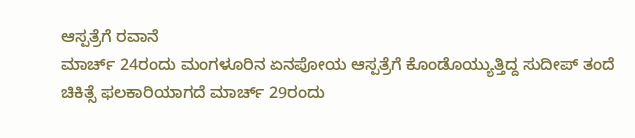ಆಸ್ಪತ್ರೆಗೆ ರವಾನೆ
ಮಾರ್ಚ್ 24ರಂದು ಮಂಗಳೂರಿನ ಏನಪೋಯ ಆಸ್ಪತ್ರೆಗೆ ಕೊಂಡೊಯ್ಯುತ್ತಿದ್ದ ಸುದೀಪ್ ತಂದೆ
ಚಿಕಿತ್ಸೆ ಫಲಕಾರಿಯಾಗದೆ ಮಾರ್ಚ್ 29ರಂದು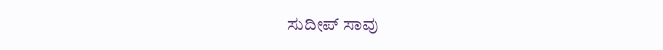ಸುದೀಪ್ ಸಾವು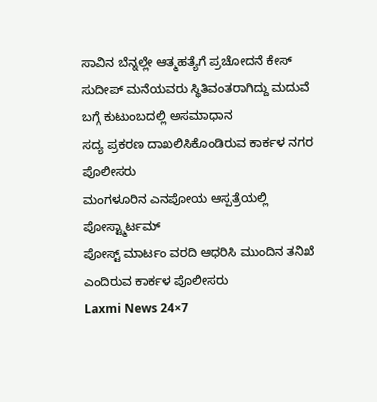ಸಾವಿನ ಬೆನ್ನಲ್ಲೇ ಆತ್ಮಹತ್ಯೆಗೆ ಪ್ರಚೋದನೆ ಕೇಸ್
ಸುದೀಪ್ ಮನೆಯವರು ಸ್ಥಿತಿವಂತರಾಗಿದ್ದು ಮದುವೆ ಬಗ್ಗೆ ಕುಟುಂಬದಲ್ಲಿ ಅಸಮಾಧಾನ
ಸದ್ಯ ಪ್ರಕರಣ ದಾಖಲಿಸಿಕೊಂಡಿರುವ ಕಾರ್ಕಳ ನಗರ ಪೊಲೀಸರು
ಮಂಗಳೂರಿನ ಎನಪೋಯ ಆಸ್ಪತ್ರೆಯಲ್ಲಿ ಪೋಸ್ಟ್ಮಾರ್ಟಮ್
ಪೋಸ್ಟ್ ಮಾರ್ಟಂ ವರದಿ ಆಧರಿಸಿ ಮುಂದಿನ ತನಿಖೆ ಎಂದಿರುವ ಕಾರ್ಕಳ ಪೊಲೀಸರು
Laxmi News 24×7